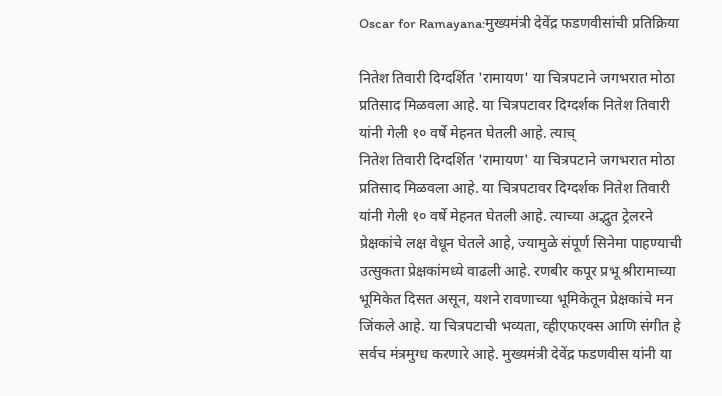Oscar for Ramayana:मुख्यमंत्री देवेंद्र फडणवीसांची प्रतिक्रिया

नितेश तिवारी दिग्दर्शित 'रामायण' या चित्रपटाने जगभरात मोठा प्रतिसाद मिळवला आहे. या चित्रपटावर दिग्दर्शक नितेश तिवारी यांनी गेली १० वर्षे मेहनत घेतली आहे. त्याच्
नितेश तिवारी दिग्दर्शित 'रामायण' या चित्रपटाने जगभरात मोठा प्रतिसाद मिळवला आहे. या चित्रपटावर दिग्दर्शक नितेश तिवारी यांनी गेली १० वर्षे मेहनत घेतली आहे. त्याच्या अद्भुत ट्रेलरने प्रेक्षकांचे लक्ष वेधून घेतले आहे, ज्यामुळे संपूर्ण सिनेमा पाहण्याची उत्सुकता प्रेक्षकांमध्ये वाढली आहे. रणबीर कपूर प्रभू श्रीरामाच्या भूमिकेत दिसत असून, यशने रावणाच्या भूमिकेतून प्रेक्षकांचे मन जिंकले आहे. या चित्रपटाची भव्यता, व्हीएफएक्स आणि संगीत हे सर्वच मंत्रमुग्ध करणारे आहे. मुख्यमंत्री देवेंद्र फडणवीस यांनी या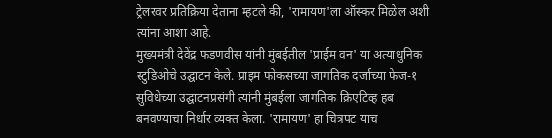ट्रेलरवर प्रतिक्रिया देताना म्हटले की, 'रामायण'ला ऑस्कर मिळेल अशी त्यांना आशा आहे.
मुख्यमंत्री देवेंद्र फडणवीस यांनी मुंबईतील 'प्राईम वन' या अत्याधुनिक स्टुडिओचे उद्घाटन केले. प्राइम फोकसच्या जागतिक दर्जाच्या फेज-१ सुविधेच्या उद्घाटनप्रसंगी त्यांनी मुंबईला जागतिक क्रिएटिव्ह हब बनवण्याचा निर्धार व्यक्त केला. 'रामायण' हा चित्रपट याच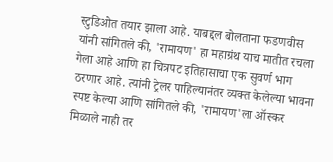स्टुडिओत तयार झाला आहे. याबद्दल बोलताना फडणवीस यांनी सांगितले की, 'रामायण' हा महाग्रंथ याच मातीत रचला गेला आहे आणि हा चित्रपट इतिहासाचा एक सुवर्ण भाग ठरणार आहे. त्यांनी ट्रेलर पाहिल्यानंतर व्यक्त केलेल्या भावना स्पष्ट केल्या आणि सांगितले की, 'रामायण'ला ऑस्कर मिळाले नाही तर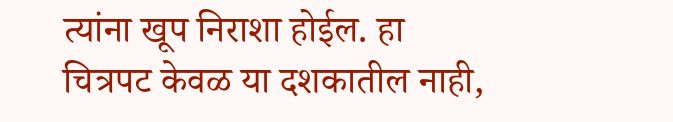त्यांना खूप निराशा होईल. हा चित्रपट केवळ या दशकातील नाही,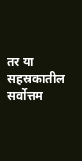तर या सहस्रकातील सर्वोत्तम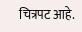चित्रपट आहे.